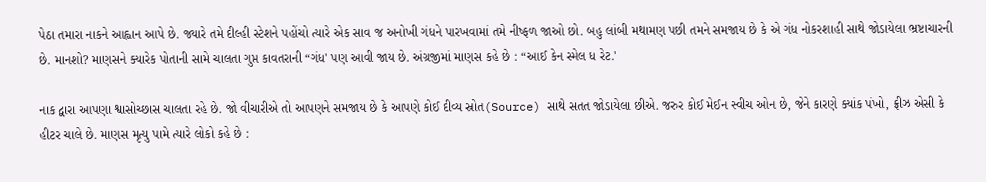પેઠા તમારા નાકને આહ્વાન આપે છે. જ્યારે તમે દીલ્હી સ્ટેશને પહોંચો ત્યારે એક સાવ જ અનોખી ગંધને પારખવામાં તમે નીષ્ફળ જાઓ છો. બહુ લાંબી મથામણ પછી તમને સમજાય છે કે એ ગંધ નોકરશાહી સાથે જોડાયેલા ભ્રષ્ટાચારની છે. માનશો? માણસને ક્યારેક પોતાની સામે ચાલતા ગુપ્ત કાવતરાની “ગંધ' પણ આવી જાય છે. અંગ્રજીમાં માણસ કહે છે : “આઈ કેન સ્મેલ ધ રેટ.'

નાક દ્વારા આપણા શ્વાસોચ્છાસ ચાલતા રહે છે. જો વીચારીએ તો આપણને સમજાય છે કે આપણે કોઈ દીવ્ય સ્રોત(Source) સાથે સતત જોડાયેલા છીએ. જરુર કોઈ મેઈન સ્વીચ ઓન છે, જેને કારણે ક્યાંક પંખો, ફ્રીઝ એસી કે હીટર ચાલે છે. માણસ મૃત્યુ પામે ત્યારે લોકો કહે છે :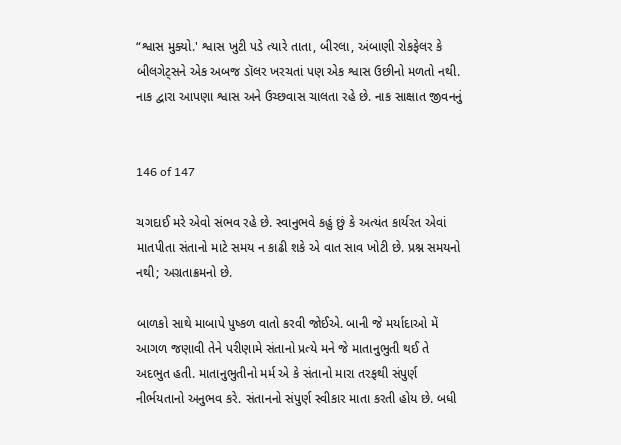“શ્વાસ મુક્યો.' શ્વાસ ખુટી પડે ત્યારે તાતા, બીરલા, અંબાણી રોકફેલર કે બીલગેટ્સને એક અબજ ડૉલર ખરચતાં પણ એક શ્વાસ ઉછીનો મળતો નથી. નાક દ્વારા આપણા શ્વાસ અને ઉચ્છવાસ ચાલતા રહે છે. નાક સાક્ષાત જીવનનું


146 of 147

ચગદાઈ મરે એવો સંભવ રહે છે. સ્વાનુભવે કહું છું કે અત્યંત કાર્યરત એવાં માતપીતા સંતાનો માટે સમય ન કાઢી શકે એ વાત સાવ ખોટી છે. પ્રશ્ન સમયનો નથી; અગ્રતાક્રમનો છે.

બાળકો સાથે માબાપે પુષ્કળ વાતો કરવી જોઈએ. બાની જે મર્યાદાઓ મેં આગળ જણાવી તેને પરીણામે સંતાનો પ્રત્યે મને જે માતાનુભુતી થઈ તે અદભુત હતી. માતાનુભુતીનો મર્મ એ કે સંતાનો મારા તરફથી સંપુર્ણ નીર્ભયતાનો અનુભવ કરે. સંતાનનો સંપુર્ણ સ્વીકાર માતા કરતી હોય છે. બધી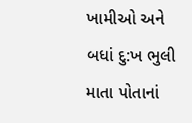ખામીઓ અને બધાં દુ:ખ ભુલી માતા પોતાનાં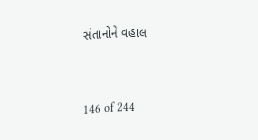સંતાનોને વહાલ


146 of 244